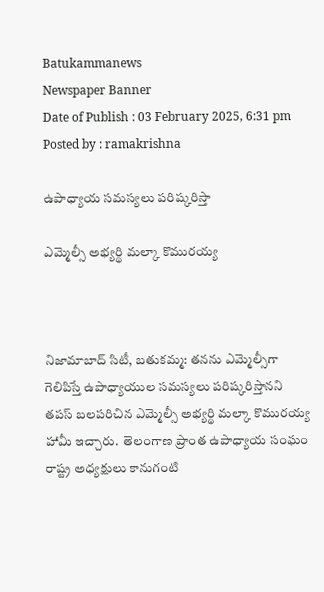Batukammanews
Newspaper Banner
Date of Publish : 03 February 2025, 6:31 pm Posted by : ramakrishna

ఉపాధ్యాయ సమస్యలు పరిష్కరిస్తా

ఎమ్మెల్సీ అభ్యర్థి మల్కా కొమురయ్య



నిజామాబాద్ సిటీ, బతుకమ్మ: తనను ఎమ్మెల్సీగా గెలిపిస్తే ఉపాధ్యాయుల సమస్యలు పరిష్కరిస్తానని తపస్ బలపరిచిన ఎమ్మెల్సీ అభ్యర్థి మల్కా కొమురయ్య హామీ ఇచ్చారు.  తెలంగాణ ప్రాంత ఉపాధ్యాయ సంఘం రాష్ట్ర అధ్యక్షులు కానుగంటి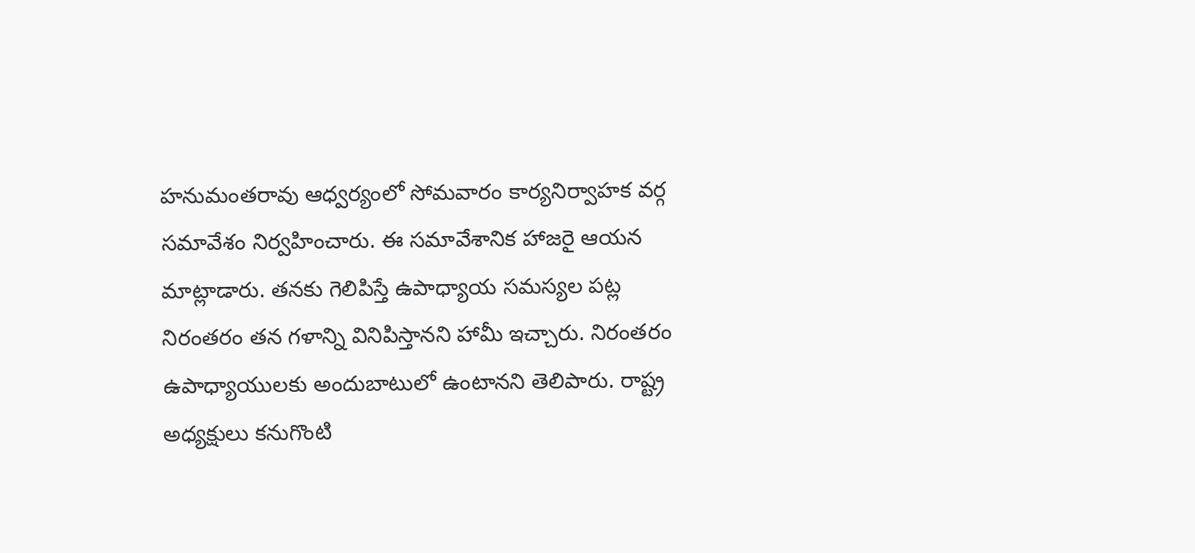హనుమంతరావు ఆధ్వర్యంలో సోమవారం కార్యనిర్వాహక వర్గ సమావేశం నిర్వహించారు. ఈ సమావేశానిక హాజరై ఆయన మాట్లాడారు. తనకు గెలిపిస్తే ఉపాధ్యాయ సమస్యల పట్ల నిరంతరం తన గళాన్ని వినిపిస్తానని హామీ ఇచ్చారు. నిరంతరం ఉపాధ్యాయులకు అందుబాటులో ఉంటానని తెలిపారు. రాష్ట్ర అధ్యక్షులు కనుగొంటి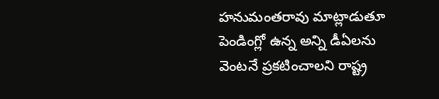హనుమంతరావు మాట్లాడుతూ పెండింగ్లో ఉన్న అన్ని డీఏలను వెంటనే ప్రకటించాలని రాష్ట్ర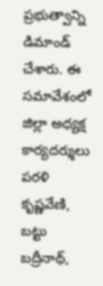ప్రభుత్వాన్ని  డిమాండ్ చేశారు. ఈ సమావేశంలో జిల్లా అధ్యక్ష కార్యదర్శులు పరళి కృష్ణవేణి, బట్టు బద్రీనాథ్,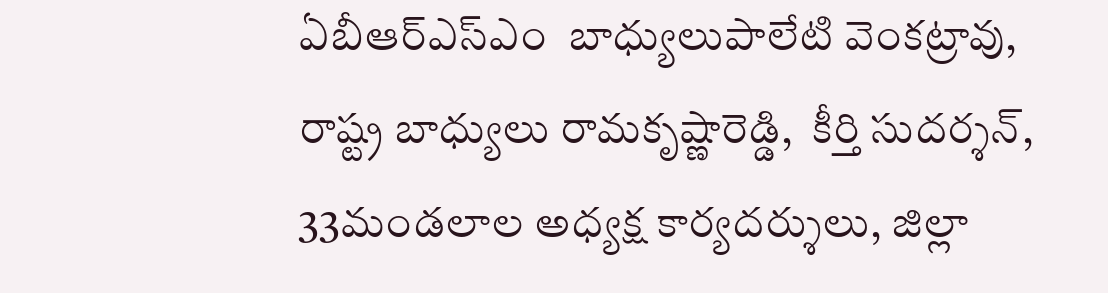ఏబీఆర్ఎస్ఎం  బాధ్యులుపాలేటి వెంకట్రావు, రాష్ట్ర బాధ్యులు రామకృష్ణారెడ్డి,  కీర్తి సుదర్శన్,  33మండలాల అధ్యక్ష కార్యదర్శులు, జిల్లా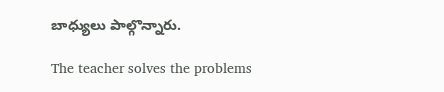బాధ్యులు పాల్గొన్నారు.

The teacher solves the problems